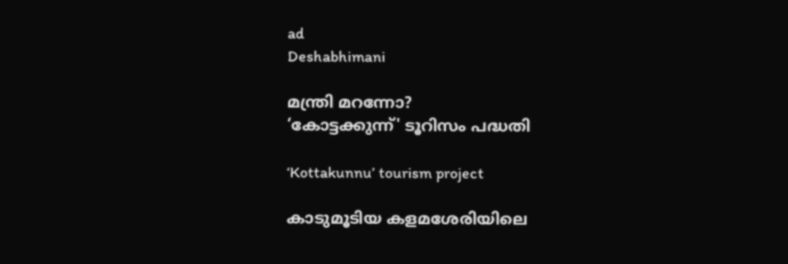ad
Deshabhimani

മന്ത്രി മറന്നോ?
‘കോട്ടക്കുന്ന്' ട‍ൂറിസം പദ്ധതി

‘Kottakunnu’ tourism project

കാടുമൂടിയ കളമശേരിയിലെ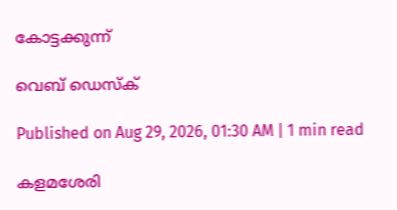കോട്ടക്കുന്ന്‌

വെബ് ഡെസ്ക്

Published on Aug 29, 2026, 01:30 AM | 1 min read

കളമശേരി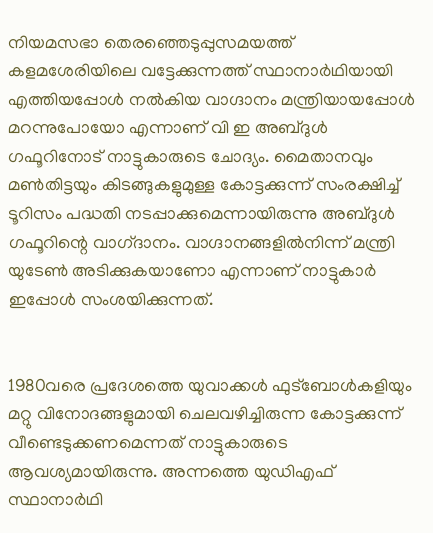നിയമസഭാ തെരഞ്ഞെടുപ്പുസമയത്ത്‌ കളമശേരിയിലെ വട്ടേക്കുന്നത്ത് സ്ഥാനാർഥിയായി എത്തിയപ്പോൾ നൽകിയ വാഗ്ദാനം മന്ത്രിയായപ്പോൾ മറന്നുപോയോ എന്നാണ് വി ഇ അബ്‌ദുൾ ഗഫൂറിനോട് നാട്ടുകാരുടെ ചോദ്യം. മൈതാനവും മൺതിട്ടയും കിടങ്ങുകളുമുള്ള കോട്ടക്കുന്ന്‌ സംരക്ഷിച്ച്‌ ടൂറിസം പദ്ധതി നടപ്പാക്കുമെന്നായിരുന്നു അബ്‌ദുൾ ഗഫൂറിന്റെ വാഗ്‌ദാനം. വാഗ്ദാനങ്ങളിൽനിന്ന് മന്ത്രി യുടേൺ അടിക്കുകയാണോ എന്നാണ് നാട്ടുകാർ ഇപ്പോൾ സംശയിക്കുന്നത്‌.


1980വരെ പ്രദേശത്തെ യുവാക്കൾ ഫുട്ബോൾകളിയും മറ്റു വിനോദങ്ങളുമായി ചെലവഴിച്ചിരുന്ന കോട്ടക്കുന്ന് വീണ്ടെടുക്കണമെന്നത് നാട്ടുകാരുടെ ആവശ്യമായിരുന്നു. അന്നത്തെ യുഡിഎഫ് സ്ഥാനാർഥി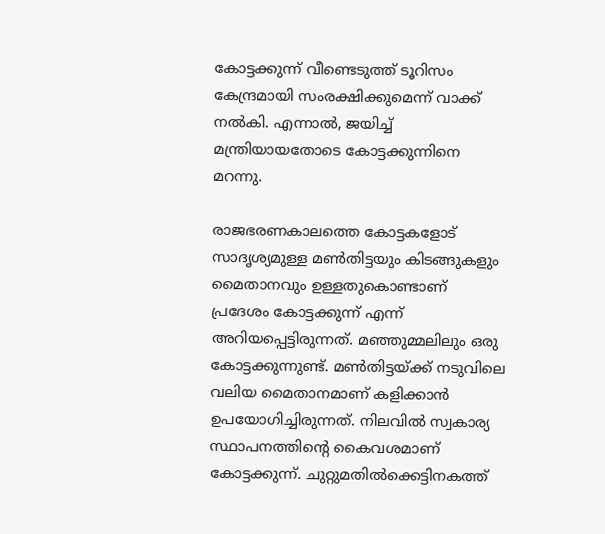കോട്ടക്കുന്ന് വീണ്ടെടുത്ത് ടൂറിസം കേന്ദ്രമായി സംരക്ഷിക്കുമെന്ന് വാക്ക് നൽകി. എന്നാൽ, ജയിച്ച് മന്ത്രിയായതോടെ കോട്ടക്കുന്നിനെ മറന്നു.

രാജഭരണകാലത്തെ കോട്ടകളോട് സാദൃശ്യമുള്ള മൺതിട്ടയും കിടങ്ങുകളും മൈതാനവും ഉള്ളതുകൊണ്ടാണ് പ്രദേശം കോട്ടക്കുന്ന് എന്ന് അറിയപ്പെട്ടിരുന്നത്‌. മഞ്ഞുമ്മലിലും ഒരു കോട്ടക്കുന്നുണ്ട്. മൺതിട്ടയ്‌ക്ക് നടുവിലെ വലിയ മൈതാനമാണ് കളിക്കാൻ ഉപയോഗിച്ചിരുന്നത്. നിലവിൽ സ്വകാര്യ സ്ഥാപനത്തിന്റെ കൈവശമാണ് കോട്ടക്കുന്ന്. ചുറ്റുമതിൽക്കെട്ടിനകത്ത്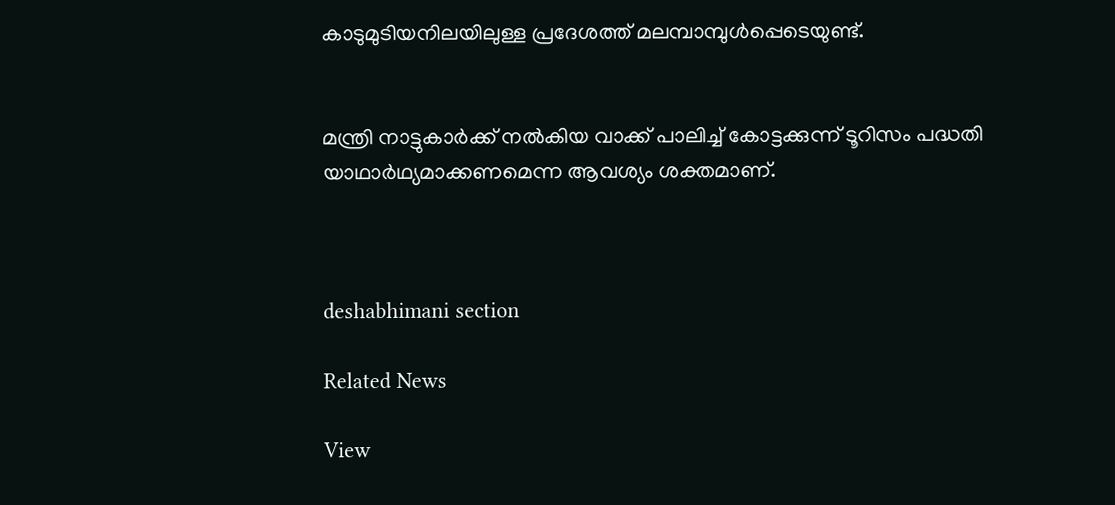കാടുമുടിയനിലയിലുള്ള പ്രദേശത്ത് മലമ്പാമ്പുൾപ്പെടെയുണ്ട്.


മന്ത്രി നാട്ടുകാർക്ക്‌ നൽകിയ വാക്ക് പാലിച്ച് കോട്ടക്കുന്ന് ടൂറിസം പദ്ധതി യാഥാർഥ്യമാക്കണമെന്ന ആവശ്യം ശക്തമാണ്.



deshabhimani section

Related News

View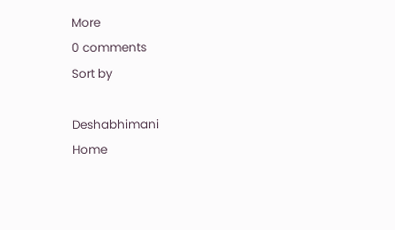More
0 comments
Sort by

Deshabhimani
Home